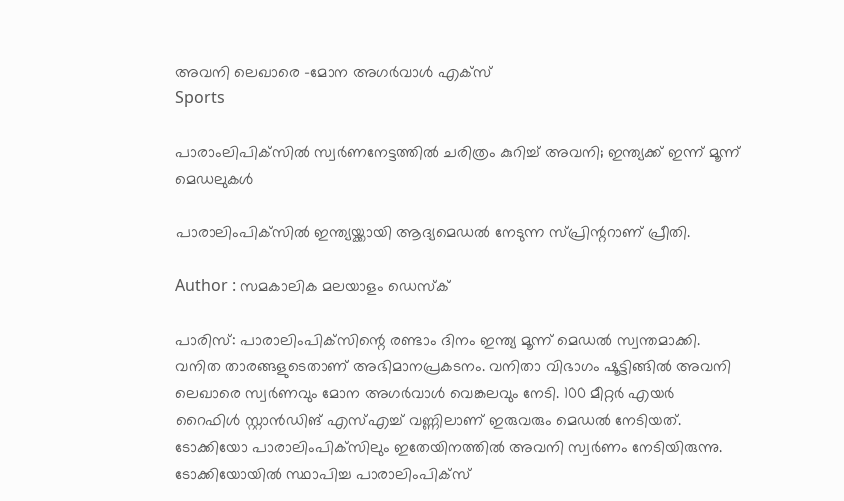അവനി ലെഖാരെ -മോന അഗര്‍വാള്‍ എക്സ്
Sports

പാരാംലിപിക്‌സില്‍ സ്വര്‍ണനേട്ടത്തില്‍ ചരിത്രം കുറിച്ച് അവനി; ഇന്ത്യക്ക് ഇന്ന് മൂന്ന് മെഡലുകള്‍

പാരാലിംപിക്‌സില്‍ ഇന്ത്യയ്ക്കായി ആദ്യമെഡല്‍ നേടുന്ന സ്പ്രിന്ററാണ് പ്രീതി.

Author : സമകാലിക മലയാളം ഡെസ്ക്

പാരിസ്: പാരാലിംപിക്‌സിന്റെ രണ്ടാം ദിനം ഇന്ത്യ മൂന്ന് മെഡല്‍ സ്വന്തമാക്കി. വനിത താരങ്ങളുടെതാണ് അഭിമാനപ്രകടനം. വനിതാ വിഭാഗം ഷൂട്ടിങ്ങില്‍ അവനി ലെഖാരെ സ്വര്‍ണവും മോന അഗര്‍വാള്‍ വെങ്കലവും നേടി. 100 മീറ്റര്‍ എയര്‍ റൈഫിള്‍ സ്റ്റാന്‍ഡിങ് എസ്എച്ച് വണ്ണിലാണ് ഇരുവരും മെഡല്‍ നേടിയത്. ടോക്കിയോ പാരാലിംപിക്‌സിലും ഇതേയിനത്തില്‍ അവനി സ്വര്‍ണം നേടിയിരുന്നു. ടോക്കിയോയില്‍ സ്ഥാപിച്ച പാരാലിംപിക്‌സ്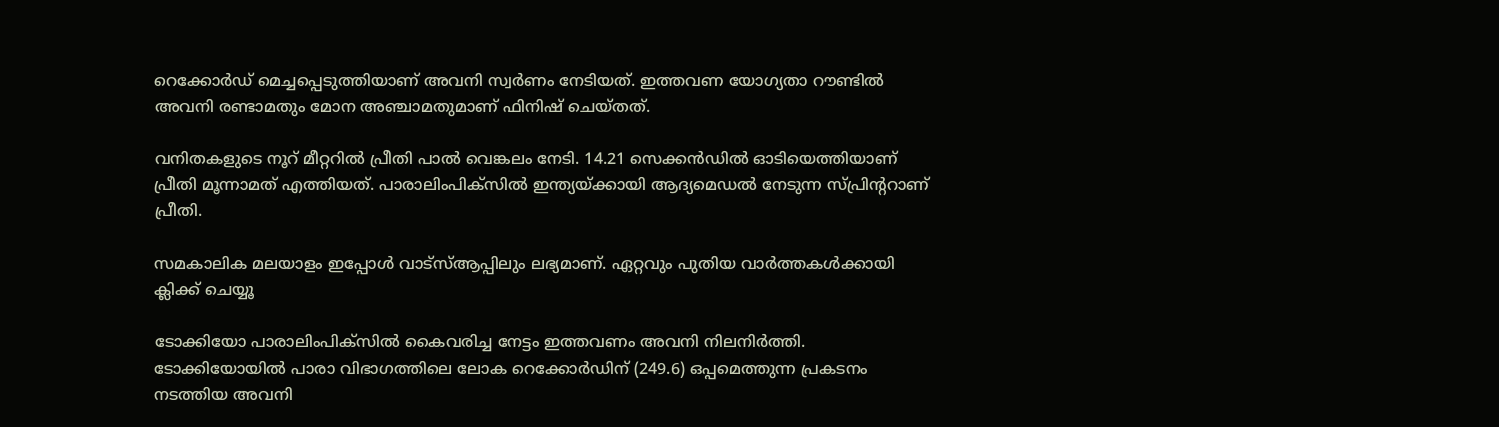റെക്കോര്‍ഡ് മെച്ചപ്പെടുത്തിയാണ് അവനി സ്വര്‍ണം നേടിയത്. ഇത്തവണ യോഗ്യതാ റൗണ്ടില്‍ അവനി രണ്ടാമതും മോന അഞ്ചാമതുമാണ് ഫിനിഷ് ചെയ്തത്.

വനിതകളുടെ നൂറ് മീറ്ററില്‍ പ്രീതി പാല്‍ വെങ്കലം നേടി. 14.21 സെക്കന്‍ഡില്‍ ഓടിയെത്തിയാണ് പ്രീതി മൂന്നാമത് എത്തിയത്. പാരാലിംപിക്‌സില്‍ ഇന്ത്യയ്ക്കായി ആദ്യമെഡല്‍ നേടുന്ന സ്പ്രിന്ററാണ് പ്രീതി.

സമകാലിക മലയാളം ഇപ്പോള്‍ വാട്‌സ്ആപ്പിലും ലഭ്യമാണ്. ഏറ്റവും പുതിയ വാര്‍ത്തകള്‍ക്കായി ക്ലിക്ക് ചെയ്യൂ

ടോക്കിയോ പാരാലിംപിക്‌സില്‍ കൈവരിച്ച നേട്ടം ഇത്തവണം അവനി നിലനിര്‍ത്തി. ടോക്കിയോയില്‍ പാരാ വിഭാഗത്തിലെ ലോക റെക്കോര്‍ഡിന് (249.6) ഒപ്പമെത്തുന്ന പ്രകടനം നടത്തിയ അവനി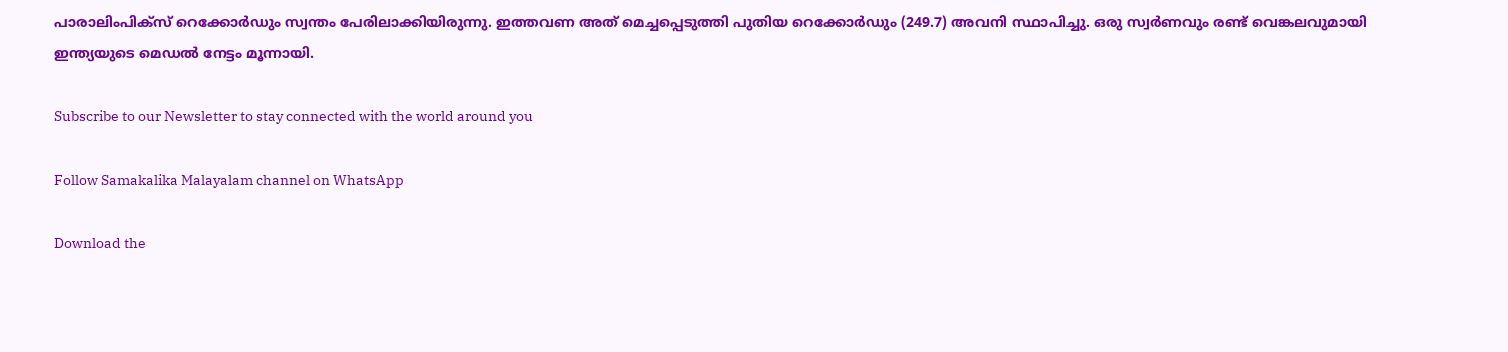പാരാലിംപിക്‌സ് റെക്കോര്‍ഡും സ്വന്തം പേരിലാക്കിയിരുന്നു. ഇത്തവണ അത് മെച്ചപ്പെടുത്തി പുതിയ റെക്കോര്‍ഡും (249.7) അവനി സ്ഥാപിച്ചു. ഒരു സ്വര്‍ണവും രണ്ട് വെങ്കലവുമായി ഇന്ത്യയുടെ മെഡല്‍ നേട്ടം മൂന്നായി.

Subscribe to our Newsletter to stay connected with the world around you

Follow Samakalika Malayalam channel on WhatsApp

Download the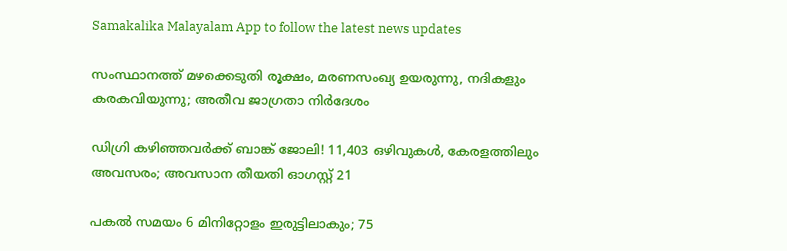Samakalika Malayalam App to follow the latest news updates

സംസ്ഥാനത്ത് മഴക്കെടുതി രൂക്ഷം, മരണസംഖ്യ ഉയരുന്നു, നദികളും കരകവിയുന്നു; അതീവ ജാഗ്രതാ നിര്‍ദേശം

ഡിഗ്രി കഴിഞ്ഞവർക്ക് ബാങ്ക് ജോലി! 11,403 ഒഴിവുകൾ, കേരളത്തിലും അവസരം; അവസാന തീയതി ഓഗസ്റ്റ് 21

പകല്‍ സമയം 6 മിനിറ്റോളം ഇരുട്ടിലാകും; 75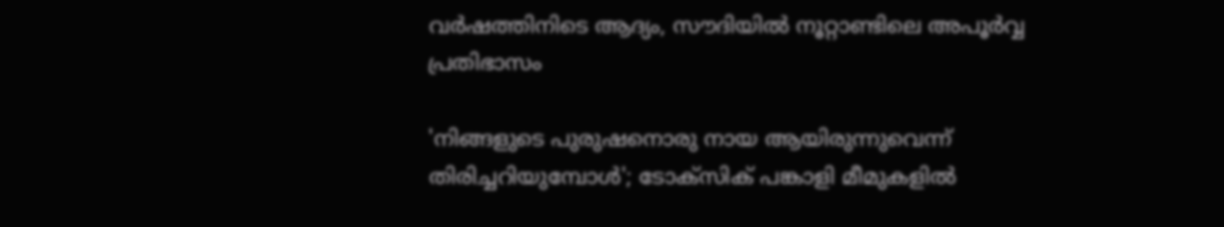വര്‍ഷത്തിനിടെ ആദ്യം, സൗദിയില്‍ നൂറ്റാണ്ടിലെ അപൂര്‍വ്വ പ്രതിഭാസം

'നിങ്ങളുടെ പുരുഷനൊരു നായ ആയിരുന്നുവെന്ന് തിരിച്ചറിയുമ്പോള്‍'; ടോക്‌സിക് പങ്കാളി മീമുകളില്‍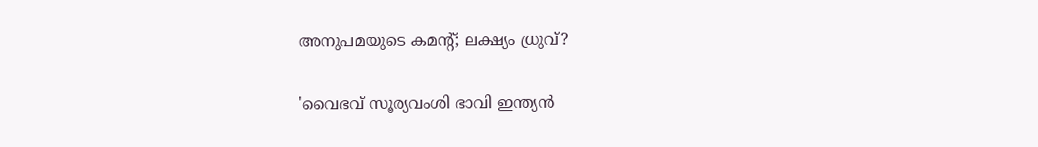അനുപമയുടെ കമന്റ്; ലക്ഷ്യം ധ്രുവ്?

'വൈഭവ് സൂര്യവംശി ഭാവി ഇന്ത്യൻ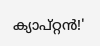ക്യാപ്റ്റൻ!'